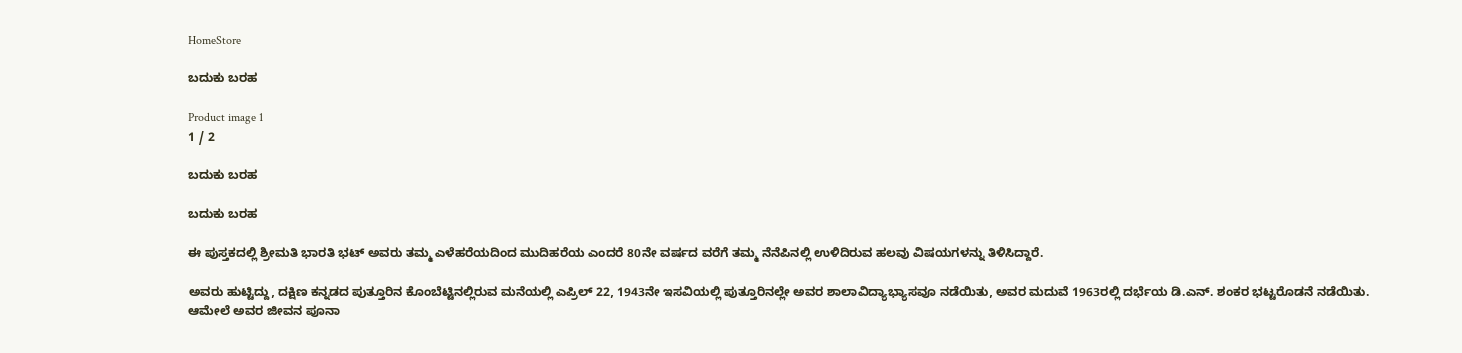HomeStore

ಬದುಕು ಬರಹ

Product image 1
1 / 2

ಬದುಕು ಬರಹ

ಬದುಕು ಬರಹ

ಈ ಪುಸ್ತಕದಲ್ಲಿ ಶ್ರೀಮತಿ ಭಾರತಿ ಭಟ್ ಅವರು ತಮ್ಮ ಎಳೆಹರೆಯದಿಂದ ಮುದಿಹರೆಯ ಎಂದರೆ 80ನೇ ವರ್ಷದ ವರೆಗೆ ತಮ್ಮ ನೆನೆಪಿನಲ್ಲಿ ಉಳಿದಿರುವ ಹಲವು ವಿಷಯಗಳನ್ನು ತಿಳಿಸಿದ್ದಾರೆ.

ಅವರು ಹುಟ್ಟಿದ್ದು, ದಕ್ಷಿಣ ಕನ್ನಡದ ಪುತ್ತೂರಿನ ಕೊಂಬೆಟ್ಟಿನಲ್ಲಿರುವ ಮನೆಯಲ್ಲಿ ಎಪ್ರಿಲ್ 22, 1943ನೇ ಇಸವಿಯಲ್ಲಿ ಪುತ್ತೂರಿನಲ್ಲೇ ಅವರ ಶಾಲಾವಿದ್ಯಾಭ್ಯಾಸವೂ ನಡೆಯಿತು, ಅವರ ಮದುವೆ 1963ರಲ್ಲಿ ದರ್ಭೆಯ ಡಿ.ಎನ್‌. ಶಂಕರ ಭಟ್ಟರೊಡನೆ ನಡೆಯಿತು. ಆಮೇಲೆ ಅವರ ಜೀವನ ಪೂನಾ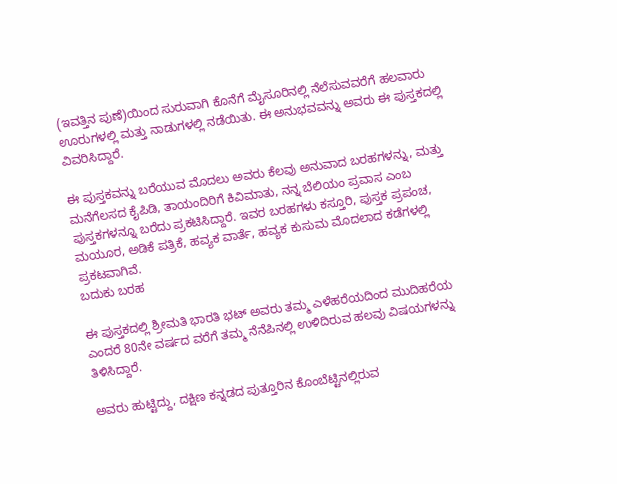(ಇವತ್ತಿನ ಪುಣೆ)ಯಿಂದ ಸುರುವಾಗಿ ಕೊನೆಗೆ ಮೈಸೂರಿನಲ್ಲಿ ನೆಲೆಸುವವರೆಗೆ ಹಲವಾರು ಊರುಗಳಲ್ಲಿ ಮತ್ತು ನಾಡುಗಳಲ್ಲಿ ನಡೆಯಿತು. ಈ ಅನುಭವವನ್ನು ಅವರು ಈ ಪುಸ್ತಕದಲ್ಲಿ ವಿವರಿಸಿದ್ದಾರೆ.

ಈ ಪುಸ್ತಕವನ್ನು ಬರೆಯುವ ಮೊದಲು ಅವರು ಕೆಲವು ಅನುವಾದ ಬರಹಗಳನ್ನು, ಮತ್ತು ಮನೆಗೆಲಸದ ಕೈಪಿಡಿ, ತಾಯಂದಿರಿಗೆ ಕಿವಿಮಾತು, ನನ್ನ ಬೆಲಿಯಂ ಪ್ರವಾಸ ಎಂಬ ಪುಸ್ತಕಗಳನ್ನೂ ಬರೆದು ಪ್ರಕಟಿಸಿದ್ದಾರೆ. ಇವರ ಬರಹಗಳು ಕಸ್ತೂರಿ, ಪುಸ್ತಕ ಪ್ರಪಂಚ, ಮಯೂರ, ಅಡಿಕೆ ಪತ್ರಿಕೆ, ಹವ್ಯಕ ವಾರ್ತೆ, ಹವ್ಯಕ ಕುಸುಮ ಮೊದಲಾದ ಕಡೆಗಳಲ್ಲಿ ಪ್ರಕಟವಾಗಿವೆ.
ಬದುಕು ಬರಹ

ಈ ಪುಸ್ತಕದಲ್ಲಿ ಶ್ರೀಮತಿ ಭಾರತಿ ಭಟ್ ಅವರು ತಮ್ಮ ಎಳೆಹರೆಯದಿಂದ ಮುದಿಹರೆಯ ಎಂದರೆ 80ನೇ ವರ್ಷದ ವರೆಗೆ ತಮ್ಮ ನೆನೆಪಿನಲ್ಲಿ ಉಳಿದಿರುವ ಹಲವು ವಿಷಯಗಳನ್ನು ತಿಳಿಸಿದ್ದಾರೆ.

ಅವರು ಹುಟ್ಟಿದ್ದು, ದಕ್ಷಿಣ ಕನ್ನಡದ ಪುತ್ತೂರಿನ ಕೊಂಬೆಟ್ಟಿನಲ್ಲಿರುವ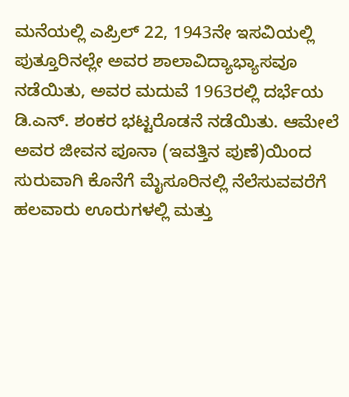ಮನೆಯಲ್ಲಿ ಎಪ್ರಿಲ್ 22, 1943ನೇ ಇಸವಿಯಲ್ಲಿ ಪುತ್ತೂರಿನಲ್ಲೇ ಅವರ ಶಾಲಾವಿದ್ಯಾಭ್ಯಾಸವೂ ನಡೆಯಿತು, ಅವರ ಮದುವೆ 1963ರಲ್ಲಿ ದರ್ಭೆಯ ಡಿ.ಎನ್‌. ಶಂಕರ ಭಟ್ಟರೊಡನೆ ನಡೆಯಿತು. ಆಮೇಲೆ ಅವರ ಜೀವನ ಪೂನಾ (ಇವತ್ತಿನ ಪುಣೆ)ಯಿಂದ ಸುರುವಾಗಿ ಕೊನೆಗೆ ಮೈಸೂರಿನಲ್ಲಿ ನೆಲೆಸುವವರೆಗೆ ಹಲವಾರು ಊರುಗಳಲ್ಲಿ ಮತ್ತು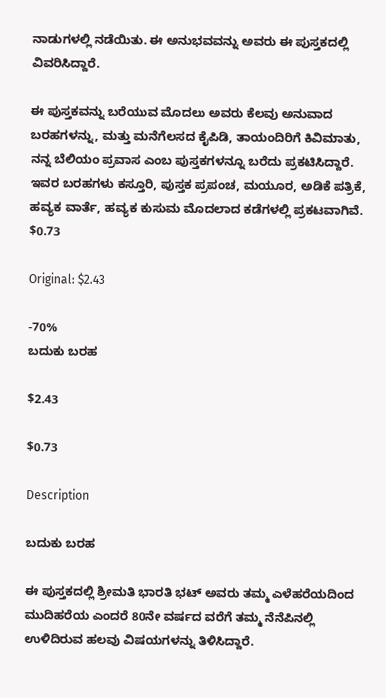ನಾಡುಗಳಲ್ಲಿ ನಡೆಯಿತು. ಈ ಅನುಭವವನ್ನು ಅವರು ಈ ಪುಸ್ತಕದಲ್ಲಿ ವಿವರಿಸಿದ್ದಾರೆ.

ಈ ಪುಸ್ತಕವನ್ನು ಬರೆಯುವ ಮೊದಲು ಅವರು ಕೆಲವು ಅನುವಾದ ಬರಹಗಳನ್ನು, ಮತ್ತು ಮನೆಗೆಲಸದ ಕೈಪಿಡಿ, ತಾಯಂದಿರಿಗೆ ಕಿವಿಮಾತು, ನನ್ನ ಬೆಲಿಯಂ ಪ್ರವಾಸ ಎಂಬ ಪುಸ್ತಕಗಳನ್ನೂ ಬರೆದು ಪ್ರಕಟಿಸಿದ್ದಾರೆ. ಇವರ ಬರಹಗಳು ಕಸ್ತೂರಿ, ಪುಸ್ತಕ ಪ್ರಪಂಚ, ಮಯೂರ, ಅಡಿಕೆ ಪತ್ರಿಕೆ, ಹವ್ಯಕ ವಾರ್ತೆ, ಹವ್ಯಕ ಕುಸುಮ ಮೊದಲಾದ ಕಡೆಗಳಲ್ಲಿ ಪ್ರಕಟವಾಗಿವೆ.
$0.73

Original: $2.43

-70%
ಬದುಕು ಬರಹ

$2.43

$0.73

Description

ಬದುಕು ಬರಹ

ಈ ಪುಸ್ತಕದಲ್ಲಿ ಶ್ರೀಮತಿ ಭಾರತಿ ಭಟ್ ಅವರು ತಮ್ಮ ಎಳೆಹರೆಯದಿಂದ ಮುದಿಹರೆಯ ಎಂದರೆ 80ನೇ ವರ್ಷದ ವರೆಗೆ ತಮ್ಮ ನೆನೆಪಿನಲ್ಲಿ ಉಳಿದಿರುವ ಹಲವು ವಿಷಯಗಳನ್ನು ತಿಳಿಸಿದ್ದಾರೆ.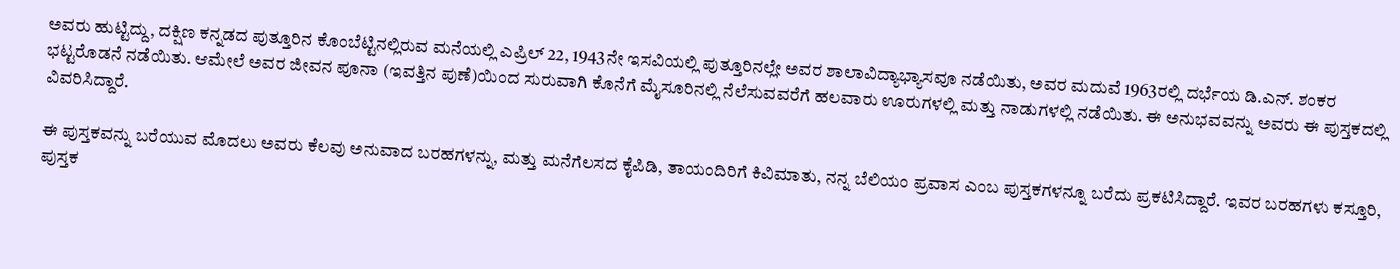ಅವರು ಹುಟ್ಟಿದ್ದು, ದಕ್ಷಿಣ ಕನ್ನಡದ ಪುತ್ತೂರಿನ ಕೊಂಬೆಟ್ಟಿನಲ್ಲಿರುವ ಮನೆಯಲ್ಲಿ ಎಪ್ರಿಲ್ 22, 1943ನೇ ಇಸವಿಯಲ್ಲಿ ಪುತ್ತೂರಿನಲ್ಲೇ ಅವರ ಶಾಲಾವಿದ್ಯಾಭ್ಯಾಸವೂ ನಡೆಯಿತು, ಅವರ ಮದುವೆ 1963ರಲ್ಲಿ ದರ್ಭೆಯ ಡಿ.ಎನ್‌. ಶಂಕರ ಭಟ್ಟರೊಡನೆ ನಡೆಯಿತು. ಆಮೇಲೆ ಅವರ ಜೀವನ ಪೂನಾ (ಇವತ್ತಿನ ಪುಣೆ)ಯಿಂದ ಸುರುವಾಗಿ ಕೊನೆಗೆ ಮೈಸೂರಿನಲ್ಲಿ ನೆಲೆಸುವವರೆಗೆ ಹಲವಾರು ಊರುಗಳಲ್ಲಿ ಮತ್ತು ನಾಡುಗಳಲ್ಲಿ ನಡೆಯಿತು. ಈ ಅನುಭವವನ್ನು ಅವರು ಈ ಪುಸ್ತಕದಲ್ಲಿ ವಿವರಿಸಿದ್ದಾರೆ.

ಈ ಪುಸ್ತಕವನ್ನು ಬರೆಯುವ ಮೊದಲು ಅವರು ಕೆಲವು ಅನುವಾದ ಬರಹಗಳನ್ನು, ಮತ್ತು ಮನೆಗೆಲಸದ ಕೈಪಿಡಿ, ತಾಯಂದಿರಿಗೆ ಕಿವಿಮಾತು, ನನ್ನ ಬೆಲಿಯಂ ಪ್ರವಾಸ ಎಂಬ ಪುಸ್ತಕಗಳನ್ನೂ ಬರೆದು ಪ್ರಕಟಿಸಿದ್ದಾರೆ. ಇವರ ಬರಹಗಳು ಕಸ್ತೂರಿ, ಪುಸ್ತಕ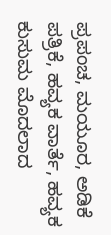ಪ್ರಪಂಚ, ಮಯೂರ, ಅಡಿಕೆ ಪತ್ರಿಕೆ, ಹವ್ಯಕ ವಾರ್ತೆ, ಹವ್ಯಕ ಕುಸುಮ ಮೊದಲಾದ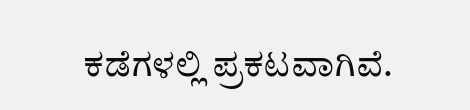ಕಡೆಗಳಲ್ಲಿ ಪ್ರಕಟವಾಗಿವೆ.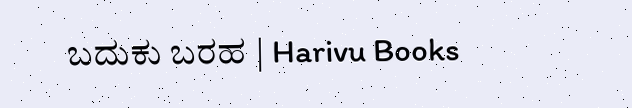ಬದುಕು ಬರಹ | Harivu Books